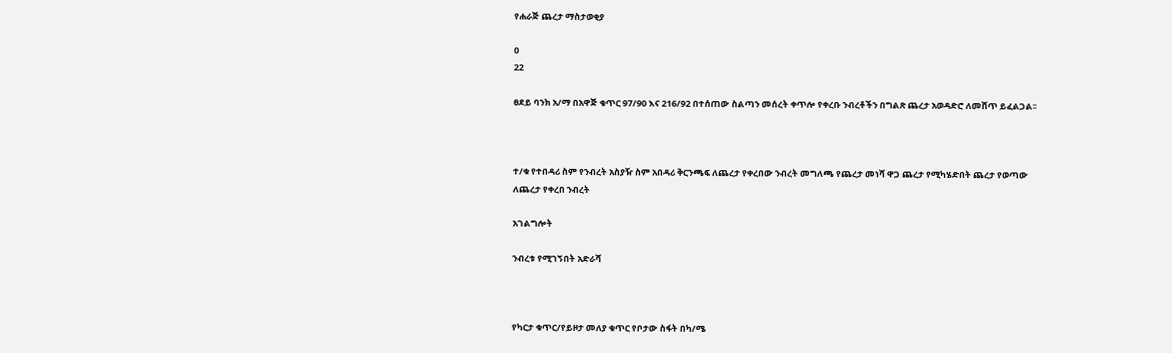የሐራጅ ጨረታ ማስታወቂያ

0
22

ፀደይ ባንክ አ/ማ በአዋጅ ቁጥር 97/90 እና 216/92 በተሰጠው ስልጣን መሰረት ቀጥሎ የቀረቡ ንብረቶችን በግልጽ ጨረታ አወዳድሮ ለመሸጥ ይፈልጋል፡፡



ተ/ቁ የተበዳሪ ስም የንብረት አስያዥ ስም አበዳሪ ቅርንጫፍ ለጨረታ የቀረበው ንብረት መግለጫ የጨረታ መነሻ ዋጋ ጨረታ የሚካሄድበት ጨረታ የወጣው
ለጨረታ የቀረበ ንብረት

አገልግሎት

ንብረቱ የሚገኝበት አድራሻ



የካርታ ቁጥር/የይዞታ መለያ ቁጥር የቦታው ስፋት በካ/ሜ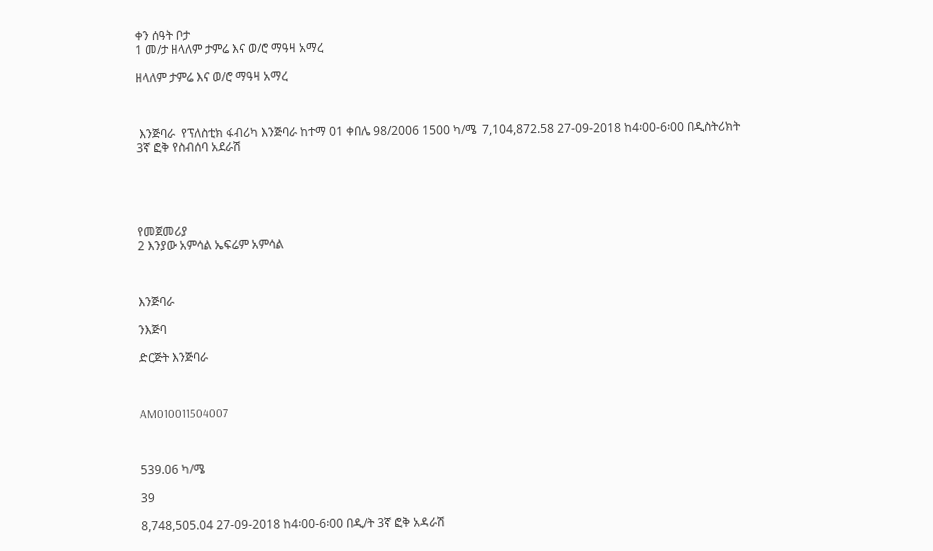ቀን ሰዓት ቦታ
1 መ/ታ ዘላለም ታምሬ እና ወ/ሮ ማዓዛ አማረ

ዘላለም ታምሬ እና ወ/ሮ ማዓዛ አማረ



 እንጅባራ  የፕለስቲክ ፋብሪካ እንጅባራ ከተማ 01 ቀበሌ 98/2006 1500 ካ/ሜ  7,104,872.58 27-09-2018 ከ4፡00-6፡00 በዲስትሪክት 3ኛ ፎቅ የስብሰባ አደራሽ





የመጀመሪያ
2 እንያው አምሳል ኤፍሬም አምሳል



እንጅባራ

ንእጅባ

ድርጅት እንጅባራ



AM010011504007



539.06 ካ/ሜ

39

8,748,505.04 27-09-2018 ከ4፡00-6፡00 በዲ/ት 3ኛ ፎቅ አዳራሽ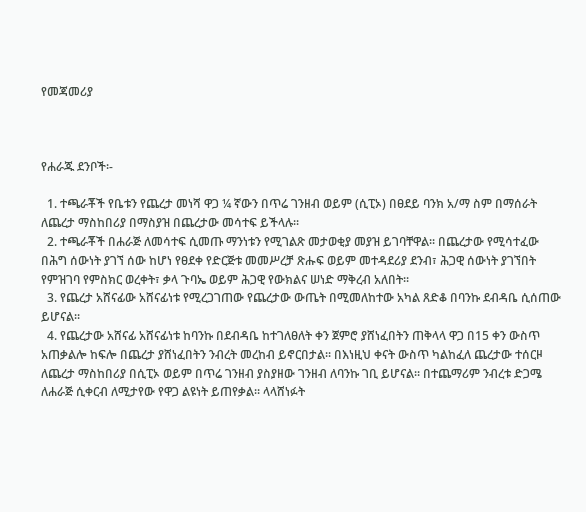የመጃመሪያ



የሐራጁ ደንቦች፡-

  1. ተጫራቾች የቤቱን የጨረታ መነሻ ዋጋ ¼ ኛውን በጥሬ ገንዘብ ወይም (ሲፒኦ) በፀደይ ባንክ አ/ማ ስም በማሰራት ለጨረታ ማስከበሪያ በማስያዝ በጨረታው መሳተፍ ይችላሉ፡፡
  2. ተጫራቾች በሐራጅ ለመሳተፍ ሲመጡ ማንነቱን የሚገልጽ መታወቂያ መያዝ ይገባቸዋል፡፡ በጨረታው የሚሳተፈው በሕግ ሰውነት ያገኘ ሰው ከሆነ የፀደቀ የድርጅቱ መመሥረቻ ጽሑፍ ወይም መተዳደሪያ ደንብ፣ ሕጋዊ ሰውነት ያገኘበት የምዝገባ የምስክር ወረቀት፣ ቃላ ጉባኤ ወይም ሕጋዊ የውክልና ሠነድ ማቅረብ አለበት፡፡
  3. የጨረታ አሸናፊው አሸናፊነቱ የሚረጋገጠው የጨረታው ውጤት በሚመለከተው አካል ጸድቆ በባንኩ ደብዳቤ ሲሰጠው ይሆናል፡፡
  4. የጨረታው አሸናፊ አሸናፊነቱ ከባንኩ በደብዳቤ ከተገለፀለት ቀን ጀምሮ ያሸነፈበትን ጠቅላላ ዋጋ በ15 ቀን ውስጥ አጠቃልሎ ከፍሎ በጨረታ ያሸነፈበትን ንብረት መረከብ ይኖርበታል፡፡ በእነዚህ ቀናት ውስጥ ካልከፈለ ጨረታው ተሰርዞ ለጨረታ ማስከበሪያ በሲፒኦ ወይም በጥሬ ገንዘብ ያስያዘው ገንዘብ ለባንኩ ገቢ ይሆናል፡፡ በተጨማሪም ንብረቱ ድጋሜ ለሐራጅ ሲቀርብ ለሚታየው የዋጋ ልዩነት ይጠየቃል፡፡ ላላሸነፉት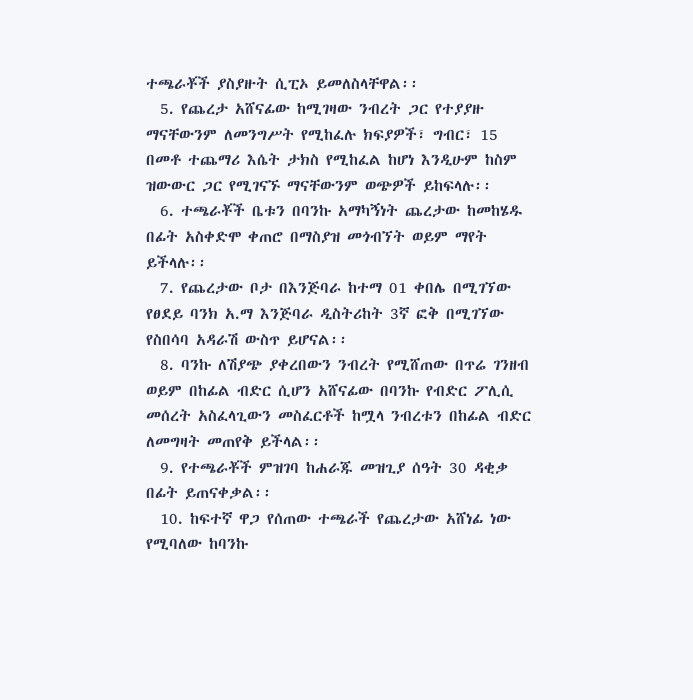ተጫራቾች ያስያዙት ሲፒኦ ይመለስላቸዋል፡፡
  5. የጨረታ አሸናፊው ከሚገዛው ንብረት ጋር የተያያዙ ማናቸውንም ለመንግሥት የሚከፈሉ ክፍያዎች፣ ግብር፣ 15 በመቶ ተጨማሪ እሴት ታክስ የሚከፈል ከሆነ እንዲሁም ከስም ዝውውር ጋር የሚገናኙ ማናቸውንም ወጭዎች ይከፍላሉ፡፡
  6. ተጫራቾች ቤቱን በባንኩ አማካኝነት ጨረታው ከመከሄዱ በፊት አስቀድሞ ቀጠሮ በማስያዝ መጎብኘት ወይም ማየት ይችላሉ፡፡
  7. የጨረታው ቦታ በእንጅባራ ከተማ 01 ቀበሌ በሚገኘው የፀደይ ባንክ አ.ማ እንጅባራ ዲስትሪከት 3ኛ ፎቅ በሚገኘው የስበሳባ አዳራሽ ውስጥ ይሆናል፡፡
  8. ባንኩ ለሽያጭ ያቀረበውን ንብረት የሚሸጠው በጥሬ ገንዘብ ወይም በከፊል ብድር ሲሆን አሸናፊው በባንኩ የብድር ፖሊሲ መሰረት አስፈላጊውን መስፈርቶች ከሟላ ንብረቱን በከፊል ብድር ለመግዛት መጠየቅ ይችላል፡፡
  9. የተጫራቾች ምዝገባ ከሐራጁ መዝጊያ ሰዓት 30 ዳቂቃ በፊት ይጠናቀቃል፡፡
  10. ከፍተኛ ዋጋ የሰጠው ተጫራች የጨረታው አሸነፊ ነው የሚባለው ከባንኩ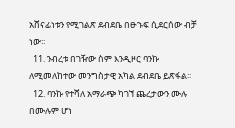አሸናፊነቱን የሚገልጽ ደብደቤ በፁኁፍ ሲደርሰው ብቻ ነው፡፡
  11. ንብረቱ በገዥው ስም እንዲዞር ባንኩ ለሚመለከተው መንግስታዊ አካል ደብደቤ ይጽፋል፡፡
  12. ባንኩ የተሻለ አማራጭ ካገኘ ጨረታውን ሙሉ በሙሉም ሆነ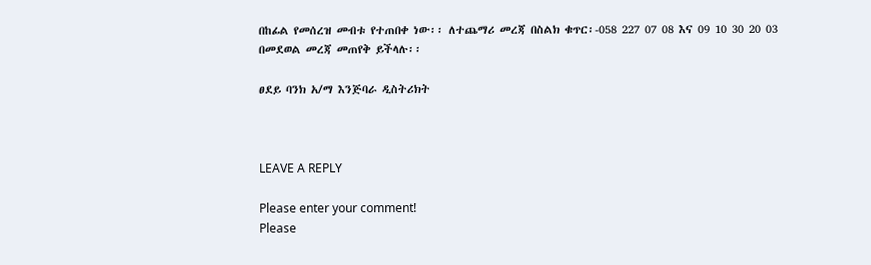በከፊል የመሰረዝ መብቱ የተጠበቀ ነው፡፡ ለተጨማሪ መረጃ በስልክ ቁጥር፡-058 227 07 08 እና 09 10 30 20 03 በመደወል መረጃ መጠየቅ ይችላሉ፡፡

ፀደይ ባንክ አ/ማ እንጅባራ ዲስትሪክት



LEAVE A REPLY

Please enter your comment!
Please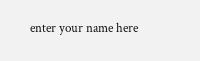enter your name here